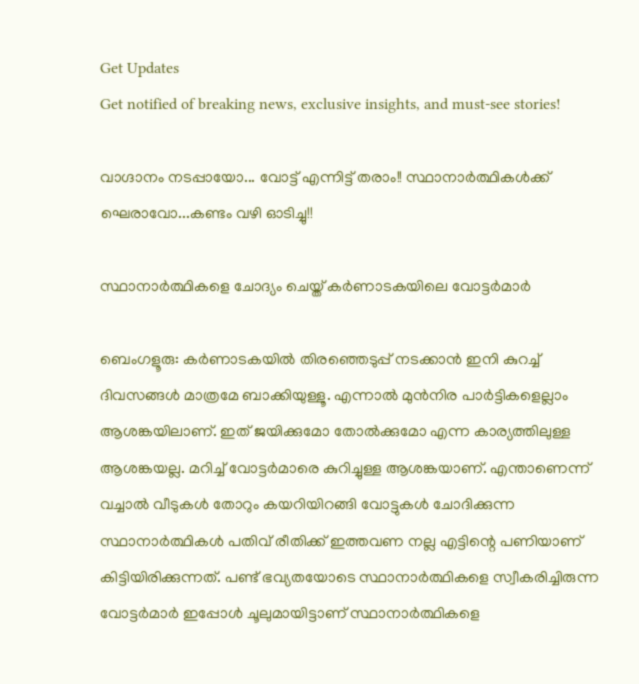Get Updates
Get notified of breaking news, exclusive insights, and must-see stories!

വാഗ്ദാനം നടപ്പായോ... വോട്ട് എന്നിട്ട് തരാം!! സ്ഥാനാര്‍ത്ഥികള്‍ക്ക് ഘെരാവോ...കണ്ടം വഴി ഓടിച്ചു!!

സ്ഥാനാര്‍ത്ഥികളെ ചോദ്യം ചെയ്ത് കര്‍ണാടകയിലെ വോട്ടര്‍മാര്‍

ബെംഗളൂരു: കര്‍ണാടകയില്‍ തിരഞ്ഞെടുപ്പ് നടക്കാന്‍ ഇനി കുറച്ച് ദിവസങ്ങള്‍ മാത്രമേ ബാക്കിയുള്ളൂ. എന്നാല്‍ മുന്‍നിര പാര്‍ട്ടികളെല്ലാം ആശങ്കയിലാണ്. ഇത് ജയിക്കുമോ തോല്‍ക്കുമോ എന്ന കാര്യത്തിലുള്ള ആശങ്കയല്ല. മറിച്ച് വോട്ടര്‍മാരെ കുറിച്ചുള്ള ആശങ്കയാണ്. എന്താണെന്ന് വച്ചാല്‍ വീടുകള്‍ തോറും കയറിയിറങ്ങി വോട്ടുകള്‍ ചോദിക്കുന്ന സ്ഥാനാര്‍ത്ഥികള്‍ പതിവ് രീതിക്ക് ഇത്തവണ നല്ല എട്ടിന്റെ പണിയാണ് കിട്ടിയിരിക്കുന്നത്. പണ്ട് ഭവ്യതയോടെ സ്ഥാനാര്‍ത്ഥികളെ സ്വീകരിച്ചിരുന്ന വോട്ടര്‍മാര്‍ ഇപ്പോള്‍ ചൂലുമായിട്ടാണ് സ്ഥാനാര്‍ത്ഥികളെ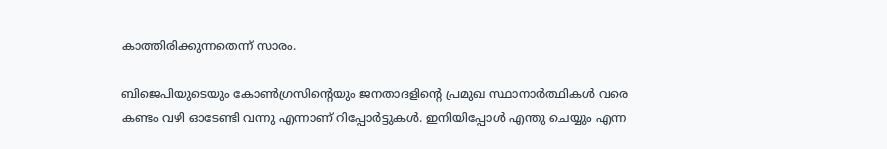കാത്തിരിക്കുന്നതെന്ന് സാരം.

ബിജെപിയുടെയും കോണ്‍ഗ്രസിന്റെയും ജനതാദളിന്റെ പ്രമുഖ സ്ഥാനാര്‍ത്ഥികള്‍ വരെ കണ്ടം വഴി ഓടേണ്ടി വന്നു എന്നാണ് റിപ്പോര്‍ട്ടുകള്‍. ഇനിയിപ്പോള്‍ എന്തു ചെയ്യും എന്ന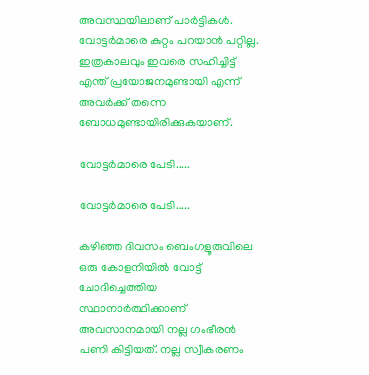അവസ്ഥയിലാണ് പാര്‍ട്ടികള്‍. വോട്ടര്‍മാരെ കുറ്റം പറയാന്‍ പറ്റില്ല. ഇത്രകാലവും ഇവരെ സഹിച്ചിട്ട് എന്ത് പ്രയോജനമുണ്ടായി എന്ന് അവര്‍ക്ക് തന്നെ ബോധമുണ്ടായിരിക്കുകയാണ്.

വോട്ടര്‍മാരെ പേടി.....

വോട്ടര്‍മാരെ പേടി.....

കഴിഞ്ഞ ദിവസം ബെംഗളൂരുവിലെ ഒരു കോളനിയില്‍ വോട്ട് ചോദിച്ചെത്തിയ സ്ഥാനാര്‍ത്ഥിക്കാണ് അവസാനമായി നല്ല ഗംഭീരന്‍ പണി കിട്ടിയത്. നല്ല സ്വീകരണം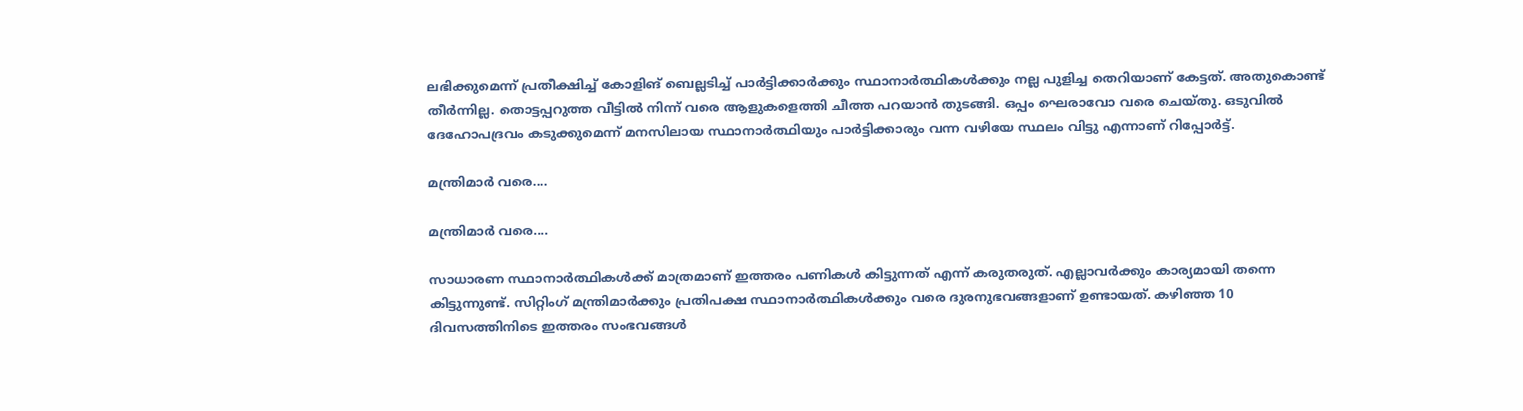ലഭിക്കുമെന്ന് പ്രതീക്ഷിച്ച് കോളിങ് ബെല്ലടിച്ച് പാര്‍ട്ടിക്കാര്‍ക്കും സ്ഥാനാര്‍ത്ഥികള്‍ക്കും നല്ല പുളിച്ച തെറിയാണ് കേട്ടത്. അതുകൊണ്ട് തീര്‍ന്നില്ല. തൊട്ടപ്പറുത്ത വീട്ടില്‍ നിന്ന് വരെ ആളുകളെത്തി ചീത്ത പറയാന്‍ തുടങ്ങി. ഒപ്പം ഘെരാവോ വരെ ചെയ്തു. ഒടുവില്‍ ദേഹോപദ്രവം കടുക്കുമെന്ന് മനസിലായ സ്ഥാനാര്‍ത്ഥിയും പാര്‍ട്ടിക്കാരും വന്ന വഴിയേ സ്ഥലം വിട്ടു എന്നാണ് റിപ്പോര്‍ട്ട്.

മന്ത്രിമാര്‍ വരെ....

മന്ത്രിമാര്‍ വരെ....

സാധാരണ സ്ഥാനാര്‍ത്ഥികള്‍ക്ക് മാത്രമാണ് ഇത്തരം പണികള്‍ കിട്ടുന്നത് എന്ന് കരുതരുത്. എല്ലാവര്‍ക്കും കാര്യമായി തന്നെ കിട്ടുന്നുണ്ട്. സിറ്റിംഗ് മന്ത്രിമാര്‍ക്കും പ്രതിപക്ഷ സ്ഥാനാര്‍ത്ഥികള്‍ക്കും വരെ ദുരനുഭവങ്ങളാണ് ഉണ്ടായത്. കഴിഞ്ഞ 10 ദിവസത്തിനിടെ ഇത്തരം സംഭവങ്ങള്‍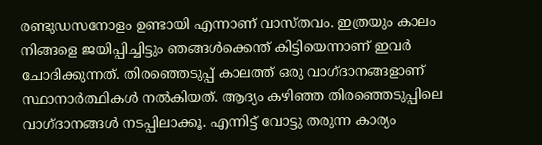രണ്ടുഡസനോളം ഉണ്ടായി എന്നാണ് വാസ്തവം. ഇത്രയും കാലം നിങ്ങളെ ജയിപ്പിച്ചിട്ടും ഞങ്ങള്‍ക്കെന്ത് കിട്ടിയെന്നാണ് ഇവര്‍ ചോദിക്കുന്നത്. തിരഞ്ഞെടുപ്പ് കാലത്ത് ഒരു വാഗ്ദാനങ്ങളാണ് സ്ഥാനാര്‍ത്ഥികള്‍ നല്‍കിയത്. ആദ്യം കഴിഞ്ഞ തിരഞ്ഞെടുപ്പിലെ വാഗ്ദാനങ്ങള്‍ നടപ്പിലാക്കൂ. എന്നിട്ട് വോട്ടു തരുന്ന കാര്യം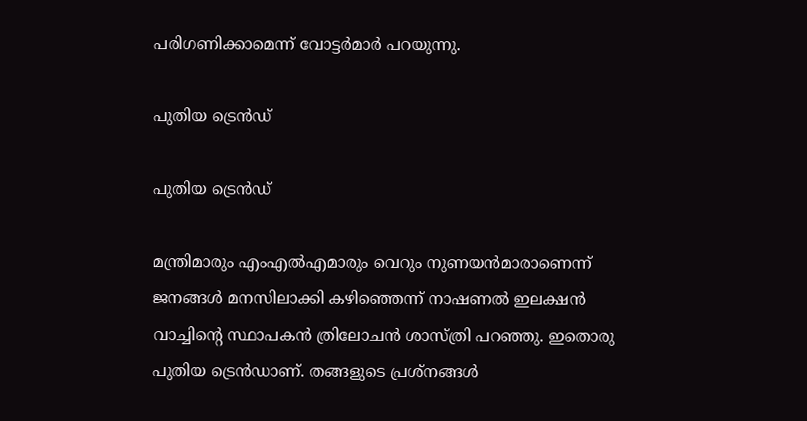പരിഗണിക്കാമെന്ന് വോട്ടര്‍മാര്‍ പറയുന്നു.

പുതിയ ട്രെന്‍ഡ്

പുതിയ ട്രെന്‍ഡ്

മന്ത്രിമാരും എംഎല്‍എമാരും വെറും നുണയന്‍മാരാണെന്ന് ജനങ്ങള്‍ മനസിലാക്കി കഴിഞ്ഞെന്ന് നാഷണല്‍ ഇലക്ഷന്‍ വാച്ചിന്റെ സ്ഥാപകന്‍ ത്രിലോചന്‍ ശാസ്ത്രി പറഞ്ഞു. ഇതൊരു പുതിയ ട്രെന്‍ഡാണ്. തങ്ങളുടെ പ്രശ്‌നങ്ങള്‍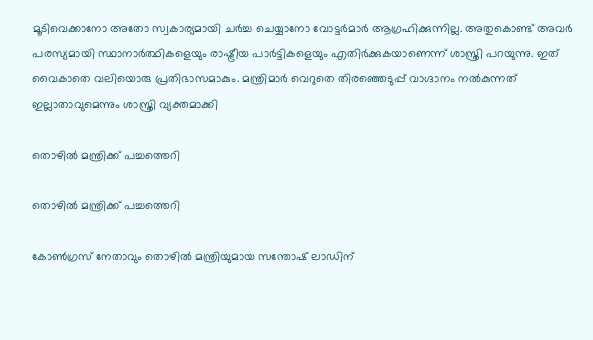മൂടിവെക്കാനോ അതോ സ്വകാര്യമായി ചര്‍ച്ച ചെയ്യാനോ വോട്ടര്‍മാര്‍ ആഗ്രഹിക്കുന്നില്ല. അതുകൊണ്ട് അവര്‍ പരസ്യമായി സ്ഥാനാര്‍ത്ഥികളെയും രാഷ്ട്രീയ പാര്‍ട്ടികളെയും എതിര്‍ക്കുകയാണെന്ന് ശാസ്ത്രി പറയുന്നു. ഇത് വൈകാതെ വലിയൊരു പ്രതിഭാസമാകും. മന്ത്രിമാര്‍ വെറുതെ തിരഞ്ഞെടുപ്പ് വാഗ്ദാനം നല്‍കുന്നത് ഇല്ലാതാവുമെന്നും ശാസ്ത്രി വ്യക്തമാക്കി

തൊഴില്‍ മന്ത്രിക്ക് പച്ചത്തെറി

തൊഴില്‍ മന്ത്രിക്ക് പച്ചത്തെറി

കോണ്‍ഗ്രസ് നേതാവും തൊഴില്‍ മന്ത്രിയുമായ സന്തോഷ് ലാഡിന്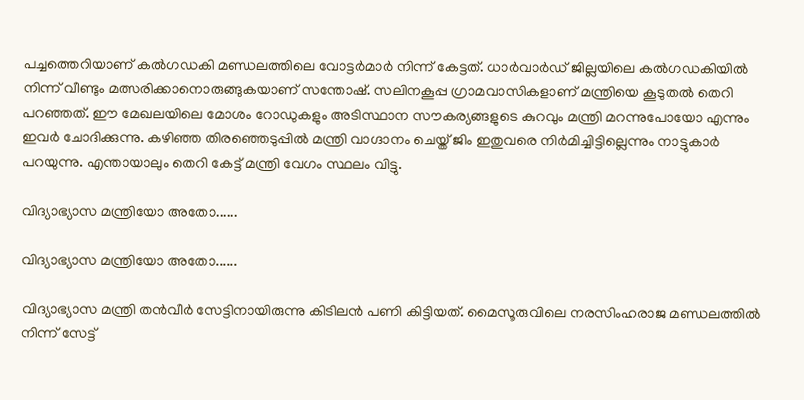പച്ചത്തെറിയാണ് കല്‍ഗഡകി മണ്ഡലത്തിലെ വോട്ടര്‍മാര്‍ നിന്ന് കേട്ടത്. ധാര്‍വാര്‍ഡ് ജില്ലയിലെ കല്‍ഗഡകിയില്‍ നിന്ന് വീണ്ടും മത്സരിക്കാനൊരുങ്ങുകയാണ് സന്തോഷ്. സലിനകൂപ്പ ഗ്രാമവാസികളാണ് മന്ത്രിയെ കൂടുതല്‍ തെറി പറഞ്ഞത്. ഈ മേഖലയിലെ മോശം റോഡുകളും അടിസ്ഥാന സൗകര്യങ്ങളുടെ കുറവും മന്ത്രി മറന്നുപോയോ എന്നും ഇവര്‍ ചോദിക്കുന്നു. കഴിഞ്ഞ തിരഞ്ഞെടുപ്പില്‍ മന്ത്രി വാഗ്ദാനം ചെയ്ത് ജിം ഇതുവരെ നിര്‍മിച്ചിട്ടില്ലെന്നും നാട്ടുകാര്‍ പറയുന്നു. എന്തായാലും തെറി കേട്ട് മന്ത്രി വേഗം സ്ഥലം വിട്ടു.

വിദ്യാഭ്യാസ മന്ത്രിയോ അതോ......

വിദ്യാഭ്യാസ മന്ത്രിയോ അതോ......

വിദ്യാഭ്യാസ മന്ത്രി തന്‍വീര്‍ സേട്ടിനായിരുന്നു കിടിലന്‍ പണി കിട്ടിയത്. മൈസൂരുവിലെ നരസിംഹരാജ മണ്ഡലത്തില്‍ നിന്ന് സേട്ട്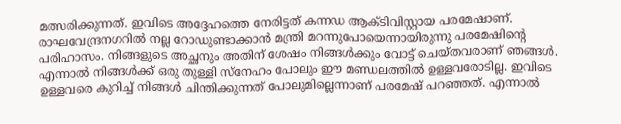മത്സരിക്കുന്നത്. ഇവിടെ അദ്ദേഹത്തെ നേരിട്ടത് കന്നഡ ആക്ടിവിസ്റ്റായ പരമേഷാണ്. രാഘവേന്ദ്രനഗറില്‍ നല്ല റോഡുണ്ടാക്കാന്‍ മന്ത്രി മറന്നുപോയെന്നായിരുന്നു പരമേഷിന്റെ പരിഹാസം. നിങ്ങളുടെ അച്ഛനും അതിന് ശേഷം നിങ്ങള്‍ക്കും വോട്ട് ചെയ്തവരാണ് ഞങ്ങള്‍. എന്നാല്‍ നിങ്ങള്‍ക്ക് ഒരു തുള്ളി സ്‌നേഹം പോലും ഈ മണ്ഡലത്തില്‍ ഉള്ളവരോടില്ല. ഇവിടെ ഉള്ളവരെ കുറിച്ച് നിങ്ങള്‍ ചിന്തിക്കുന്നത് പോലുമില്ലെന്നാണ് പരമേഷ് പറഞ്ഞത്. എന്നാല്‍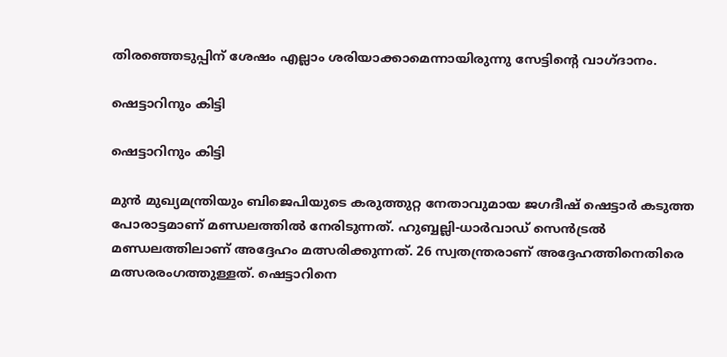തിരഞ്ഞെടുപ്പിന് ശേഷം എല്ലാം ശരിയാക്കാമെന്നായിരുന്നു സേട്ടിന്റെ വാഗ്ദാനം.

ഷെട്ടാറിനും കിട്ടി

ഷെട്ടാറിനും കിട്ടി

മുന്‍ മുഖ്യമന്ത്രിയും ബിജെപിയുടെ കരുത്തുറ്റ നേതാവുമായ ജഗദീഷ് ഷെട്ടാര്‍ കടുത്ത പോരാട്ടമാണ് മണ്ഡലത്തില്‍ നേരിടുന്നത്. ഹുബ്ബല്ലി-ധാര്‍വാഡ് സെന്‍ട്രല്‍ മണ്ഡലത്തിലാണ് അദ്ദേഹം മത്സരിക്കുന്നത്. 26 സ്വതന്ത്രരാണ് അദ്ദേഹത്തിനെതിരെ മത്സരരംഗത്തുള്ളത്. ഷെട്ടാറിനെ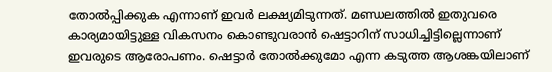തോല്‍പ്പിക്കുക എന്നാണ് ഇവര്‍ ലക്ഷ്യമിടുന്നത്. മണ്ഡലത്തില്‍ ഇതുവരെ കാര്യമായിട്ടുള്ള വികസനം കൊണ്ടുവരാന്‍ ഷെട്ടാറിന് സാധിച്ചിട്ടില്ലെന്നാണ് ഇവരുടെ ആരോപണം. ഷെട്ടാര്‍ തോല്‍ക്കുമോ എന്ന കടുത്ത ആശങ്കയിലാണ്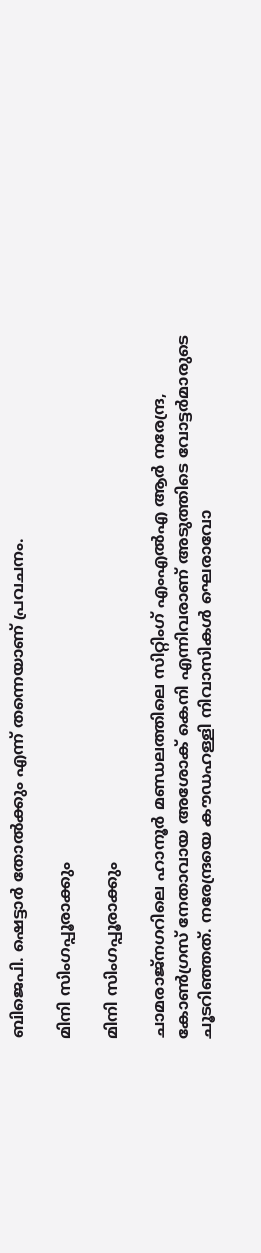ബിജെപി. ഷെട്ടാര്‍ തോല്‍ക്കും എന്ന് തന്നെയാണ് പ്രവചനം.

മിനി സിംഗപ്പൂരാക്കും

മിനി സിംഗപ്പൂരാക്കും

ചാമരാജ്‌നഗറിലെ ഹാനൂര്‍ മണ്ഡലത്തിലെ സിറ്റിംഗ് എംഎല്‍എ ആര്‍ നരേന്ദ്ര, കോണ്‍ഗ്രസ് നേതാവായ അശോക് കെനി എന്നിവരാണ് അടുത്തിടെ വോട്ടര്‍മാരുടെ ചൂടറിഞ്ഞത്. നരേന്ദ്രയെ കൗഡഹള്ളി നിവാസികള്‍ ഘെരാവോ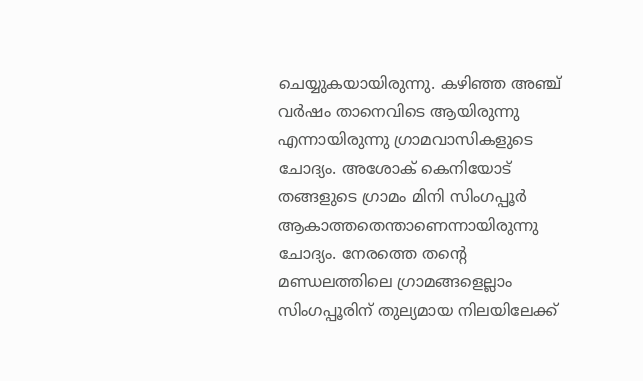ചെയ്യുകയായിരുന്നു. കഴിഞ്ഞ അഞ്ച് വര്‍ഷം താനെവിടെ ആയിരുന്നു എന്നായിരുന്നു ഗ്രാമവാസികളുടെ ചോദ്യം. അശോക് കെനിയോട് തങ്ങളുടെ ഗ്രാമം മിനി സിംഗപ്പൂര്‍ ആകാത്തതെന്താണെന്നായിരുന്നു ചോദ്യം. നേരത്തെ തന്റെ മണ്ഡലത്തിലെ ഗ്രാമങ്ങളെല്ലാം സിംഗപ്പൂരിന് തുല്യമായ നിലയിലേക്ക്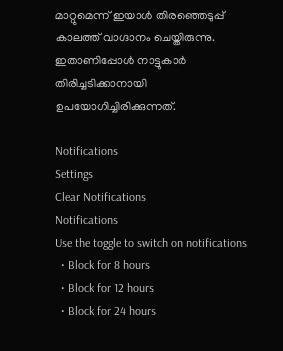മാറ്റുമെന്ന് ഇയാള്‍ തിരഞ്ഞെടുപ്പ് കാലത്ത് വാഗ്ദാനം ചെയ്തിരുന്നു. ഇതാണിപ്പോള്‍ നാട്ടുകാര്‍ തിരിച്ചടിക്കാനായി ഉപയോഗിച്ചിരിക്കുന്നത്.

Notifications
Settings
Clear Notifications
Notifications
Use the toggle to switch on notifications
  • Block for 8 hours
  • Block for 12 hours
  • Block for 24 hours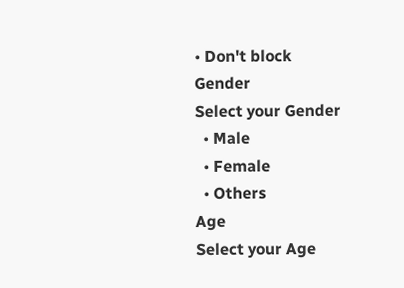• Don't block
Gender
Select your Gender
  • Male
  • Female
  • Others
Age
Select your Age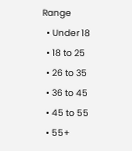Range
  • Under 18
  • 18 to 25
  • 26 to 35
  • 36 to 45
  • 45 to 55
  • 55+